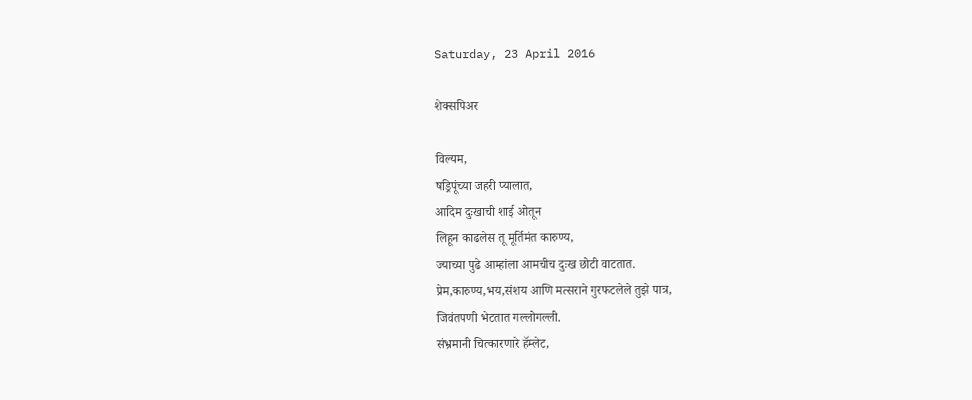Saturday, 23 April 2016

शेक्सपिअर

विल्यम,
षड्रिपूंच्या जहरी प्यालात,
आदिम दुःखाची शाई ओतून
लिहून काढलेस तू मूर्तिमंत कारुण्य,
ज्याच्या पुढे आम्हांला आमचीच दुःख छोटी वाटतात.
प्रेम,कारुण्य,भय,संशय आणि मत्सराने गुरफटलेले तुझे पात्र,
जिवंतपणी भेटतात गल्लोगल्ली.
संभ्रमानी चित्कारणारे हॅम्लेट,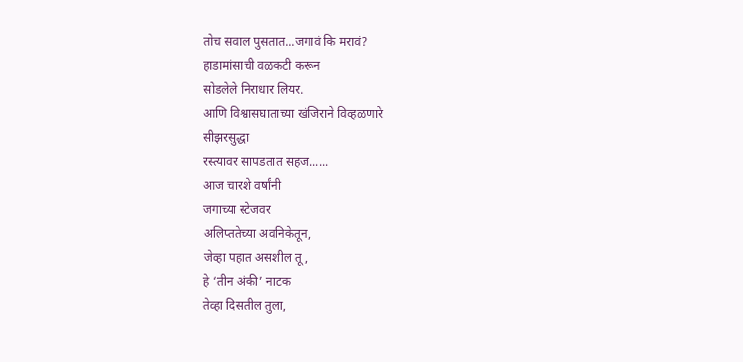तोच सवाल पुसतात...जगावं कि मरावं?
हाडामांसाची वळकटी करून
सोडलेले निराधार लियर.
आणि विश्वासघाताच्या खंजिराने विव्हळणारे
सीझरसुद्धा
रस्त्यावर सापडतात सहज......
आज चारशे वर्षांनी
जगाच्या स्टेजवर
अलिप्ततेच्या अवनिकेतून,
जेव्हा पहात असशील तू,
हे ‘तीन अंकी’ नाटक
तेव्हा दिसतील तुला,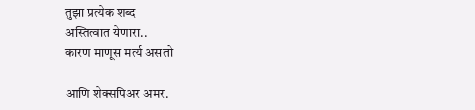तुझा प्रत्येक शब्द
अस्तित्वात येणारा..
कारण माणूस मर्त्य असतो

आणि शेक्सपिअर अमर.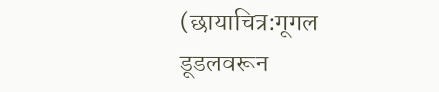(छायाचित्र:गूगल डूडलवरून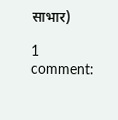साभार)

1 comment: